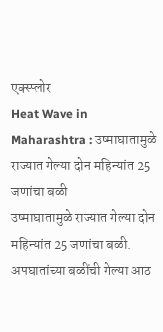एक्स्प्लोर
Heat Wave in Maharashtra : उष्माघातामुळे राज्यात गेल्या दोन महिन्यांत 25 जणांचा बळी
उष्माघातामुळे राज्यात गेल्या दोन महिन्यांत 25 जणांचा बळी. अपघातांच्या बळींची गेल्या आठ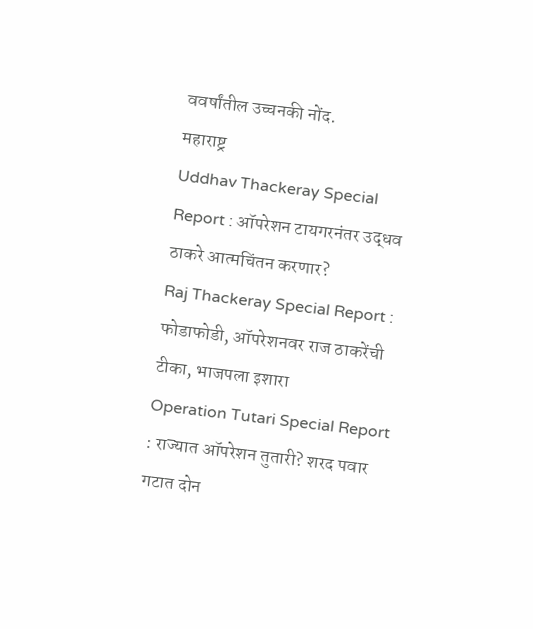ववर्षांतील उच्चनकी नोंद.
महाराष्ट्र
Uddhav Thackeray Special Report : ऑपरेशन टायगरनंतर उद्धव ठाकरे आत्मचिंतन करणार?
Raj Thackeray Special Report : फोडाफोडी, ऑपरेशनवर राज ठाकरेंची टीका, भाजपला इशारा
Operation Tutari Special Report : राज्यात ऑपरेशन तुतारी? शरद पवार गटात दोन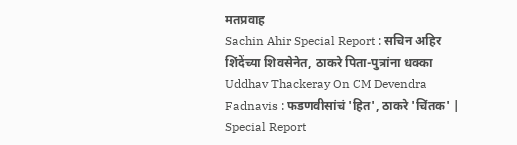मतप्रवाह
Sachin Ahir Special Report : सचिन अहिर शिंदेंच्या शिवसेनेत, ठाकरे पिता-पुत्रांना धक्का
Uddhav Thackeray On CM Devendra Fadnavis : फडणवीसांचं 'हित', ठाकरे 'चिंतक' | Special Report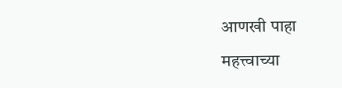आणखी पाहा
महत्त्वाच्या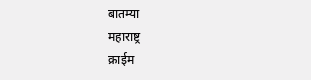बातम्या
महाराष्ट्र
क्राईम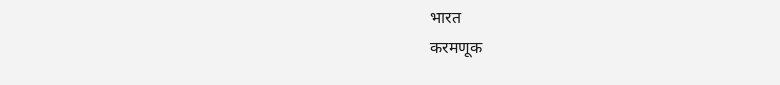भारत
करमणूक